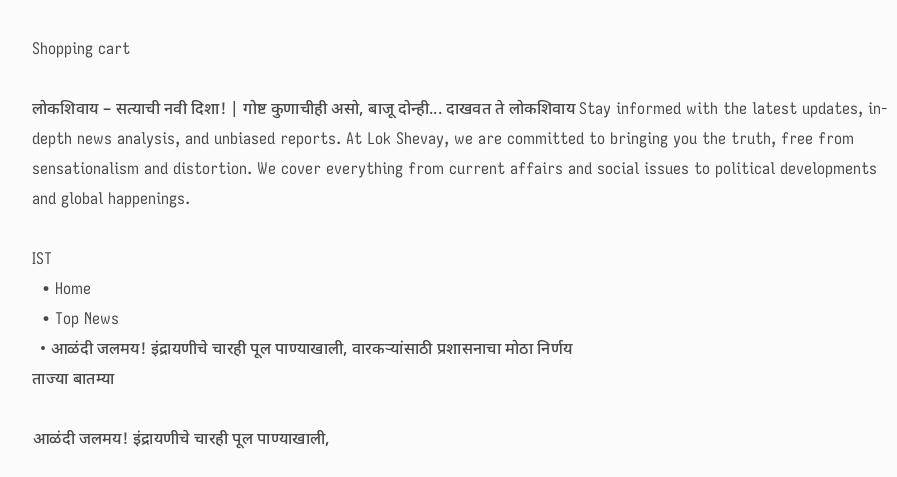Shopping cart

लोकशिवाय – सत्याची नवी दिशा! | गोष्ट कुणाचीही असो, बाजू दोन्ही... दाखवत ते लोकशिवाय Stay informed with the latest updates, in-depth news analysis, and unbiased reports. At Lok Shevay, we are committed to bringing you the truth, free from sensationalism and distortion. We cover everything from current affairs and social issues to political developments and global happenings.

IST
  • Home
  • Top News
  • आळंदी जलमय! इंद्रायणीचे चारही पूल पाण्याखाली, वारकऱ्यांसाठी प्रशासनाचा मोठा निर्णय
ताज्या बातम्या

आळंदी जलमय! इंद्रायणीचे चारही पूल पाण्याखाली,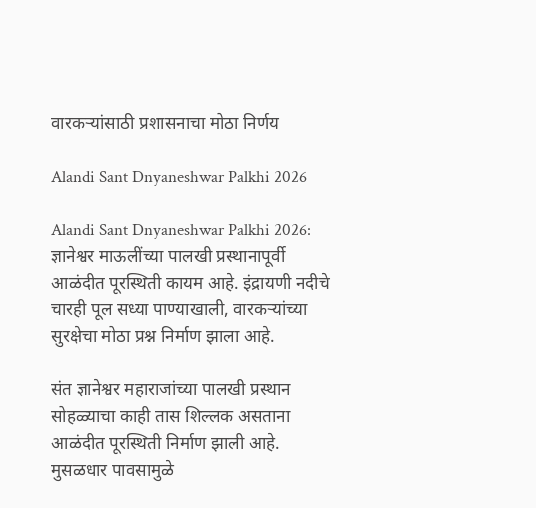वारकऱ्यांसाठी प्रशासनाचा मोठा निर्णय

Alandi Sant Dnyaneshwar Palkhi 2026

Alandi Sant Dnyaneshwar Palkhi 2026: ज्ञानेश्वर माऊलींच्या पालखी प्रस्थानापूर्वी आळंदीत पूरस्थिती कायम आहे. इंद्रायणी नदीचे चारही पूल सध्या पाण्याखाली, वारकऱ्यांच्या सुरक्षेचा मोठा प्रश्न निर्माण झाला आहे.

संत ज्ञानेश्वर महाराजांच्या पालखी प्रस्थान सोहळ्याचा काही तास शिल्लक असताना आळंदीत पूरस्थिती निर्माण झाली आहे. मुसळधार पावसामुळे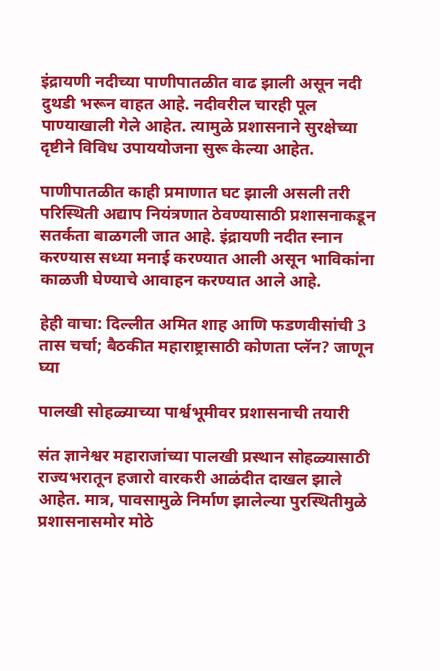इंद्रायणी नदीच्या पाणीपातळीत वाढ झाली असून नदी दुथडी भरून वाहत आहे. नदीवरील चारही पूल पाण्याखाली गेले आहेत. त्यामुळे प्रशासनाने सुरक्षेच्या दृष्टीने विविध उपाययोजना सुरू केल्या आहेत.

पाणीपातळीत काही प्रमाणात घट झाली असली तरी परिस्थिती अद्याप नियंत्रणात ठेवण्यासाठी प्रशासनाकडून सतर्कता बाळगली जात आहे. इंद्रायणी नदीत स्नान करण्यास सध्या मनाई करण्यात आली असून भाविकांना काळजी घेण्याचे आवाहन करण्यात आले आहे.

हेही वाचा: दिल्लीत अमित शाह आणि फडणवीसांची 3 तास चर्चा; बैठकीत महाराष्ट्रासाठी कोणता प्लॅन? जाणून घ्या

पालखी सोहळ्याच्या पार्श्वभूमीवर प्रशासनाची तयारी

संत ज्ञानेश्वर महाराजांच्या पालखी प्रस्थान सोहळ्यासाठी राज्यभरातून हजारो वारकरी आळंदीत दाखल झाले आहेत. मात्र, पावसामुळे निर्माण झालेल्या पुरस्थितीमुळे प्रशासनासमोर मोठे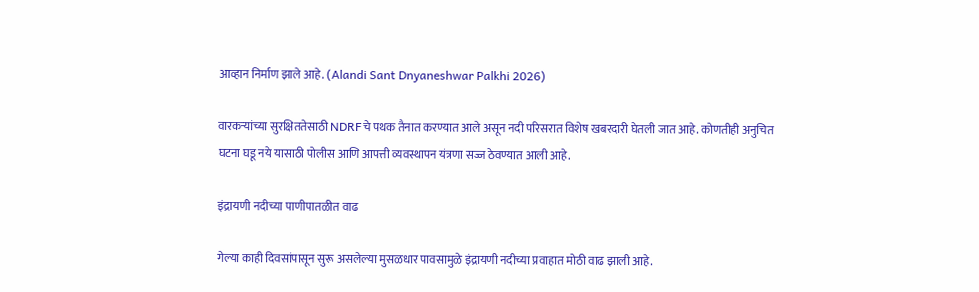आव्हान निर्माण झाले आहे. (Alandi Sant Dnyaneshwar Palkhi 2026)

वारकऱ्यांच्या सुरक्षिततेसाठी NDRFचे पथक तैनात करण्यात आले असून नदी परिसरात विशेष खबरदारी घेतली जात आहे. कोणतीही अनुचित घटना घडू नये यासाठी पोलीस आणि आपत्ती व्यवस्थापन यंत्रणा सज्ज ठेवण्यात आली आहे.

इंद्रायणी नदीच्या पाणीपातळीत वाढ

गेल्या काही दिवसांपासून सुरू असलेल्या मुसळधार पावसामुळे इंद्रायणी नदीच्या प्रवाहात मोठी वाढ झाली आहे.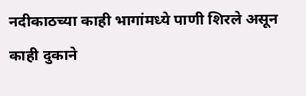नदीकाठच्या काही भागांमध्ये पाणी शिरले असून काही दुकाने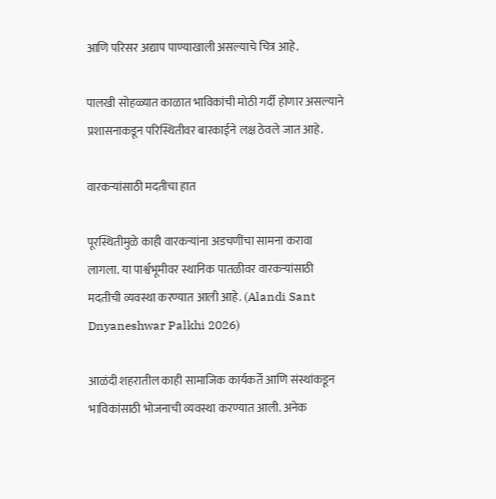आणि परिसर अद्याप पाण्याखाली असल्याचे चित्र आहे.

पालखी सोहळ्यात काळात भाविकांची मोठी गर्दी होणार असल्याने प्रशासनाकडून परिस्थितीवर बारकाईने लक्ष ठेवले जात आहे.

वारकऱ्यांसाठी मदतीचा हात

पूरस्थितीमुळे काही वारकऱ्यांना अडचणींचा सामना करावा लागला. या पार्श्वभूमीवर स्थानिक पातळीवर वारकऱ्यांसाठी मदतीची व्यवस्था करण्यात आली आहे. (Alandi Sant Dnyaneshwar Palkhi 2026)

आळंदी शहरातील काही सामाजिक कार्यकर्ते आणि संस्थांकडून भाविकांसाठी भोजनाची व्यवस्था करण्यात आली. अनेक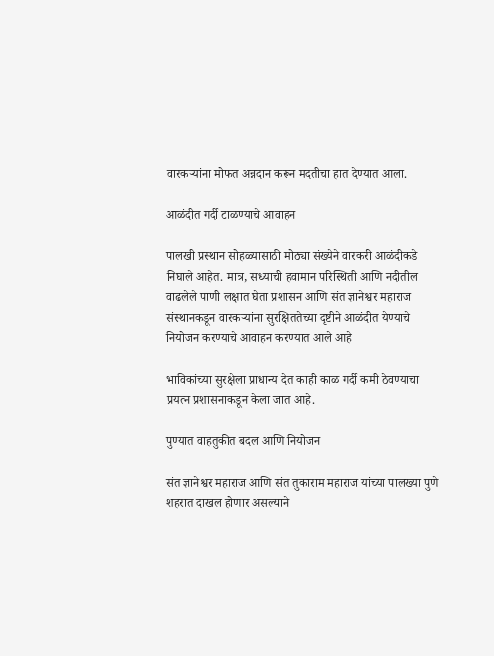वारकऱ्यांना मोफत अन्नदान करून मदतीचा हात देण्यात आला.

आळंदीत गर्दी टाळण्याचे आवाहन

पालखी प्रस्थान सोहळ्यासाठी मोठ्या संख्येने वारकरी आळंदीकडे निघाले आहेत. मात्र, सध्याची हवामान परिस्थिती आणि नदीतील वाढलेले पाणी लक्षात घेता प्रशासन आणि संत ज्ञानेश्वर महाराज संस्थानकडून वारकऱ्यांना सुरक्षिततेच्या दृष्टीने आळंदीत येण्याचे नियोजन करण्याचे आवाहन करण्यात आले आहे

भाविकांच्या सुरक्षेला प्राधान्य देत काही काळ गर्दी कमी ठेवण्याचा प्रयत्न प्रशासनाकडून केला जात आहे.

पुण्यात वाहतुकीत बदल आणि नियोजन

संत ज्ञानेश्वर महाराज आणि संत तुकाराम महाराज यांच्या पालख्या पुणे शहरात दाखल होणार असल्याने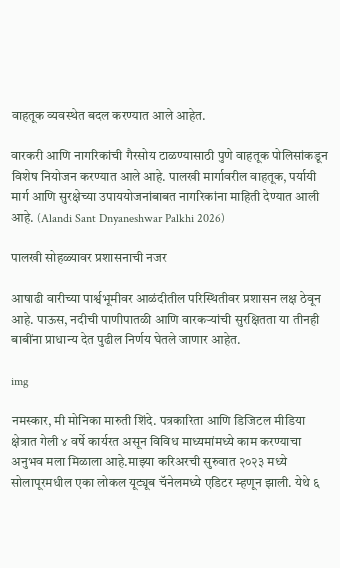वाहतूक व्यवस्थेत बदल करण्यात आले आहेत.

वारकरी आणि नागरिकांची गैरसोय टाळण्यासाठी पुणे वाहतूक पोलिसांकडून विशेष नियोजन करण्यात आले आहे. पालखी मार्गावरील वाहतूक, पर्यायी मार्ग आणि सुरक्षेच्या उपाययोजनांबाबत नागरिकांना माहिती देण्यात आली आहे. (Alandi Sant Dnyaneshwar Palkhi 2026)

पालखी सोहळ्यावर प्रशासनाची नजर

आषाढी वारीच्या पार्श्वभूमीवर आळंदीतील परिस्थितीवर प्रशासन लक्ष ठेवून आहे. पाऊस, नदीची पाणीपातळी आणि वारकऱ्यांची सुरक्षितता या तीनही बाबींना प्राधान्य देत पुढील निर्णय घेतले जाणार आहेत.

img

नमस्कार, मी मोनिका मारुती शिंदे. पत्रकारिता आणि डिजिटल मीडिया क्षेत्रात गेली ४ वर्षे कार्यरत असून विविध माध्यमांमध्ये काम करण्याचा अनुभव मला मिळाला आहे.माझ्या करिअरची सुरुवात २०२३ मध्ये सोलापूरमधील एका लोकल यूट्यूब चॅनेलमध्ये एडिटर म्हणून झाली. येथे ६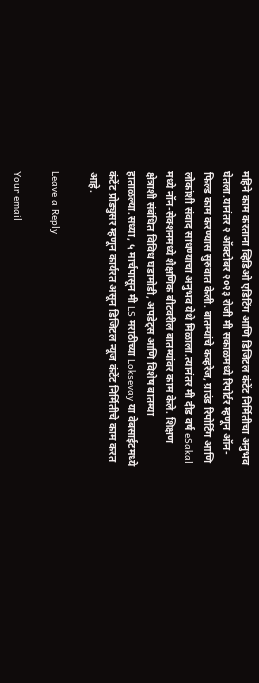महिने काम करताना व्हिडिओ एडिटिंग आणि डिजिटल कंटेंट निर्मितीचा अनुभव घेतला.यानंतर २ ऑक्टोबर २०२३ रोजी मी सकाळमध्ये रिपोर्टर म्हणून ऑन-फिल्ड काम करण्यास सुरुवात केली. बातम्यांचे कव्हरेज, ग्राउंड रिपोर्टिंग आणि लोकांशी संवाद साधण्याचा अनुभव येथे मिळाला.त्यानंतर मी दीड वर्ष eSakal मध्ये नॉन-सेक्शनमध्ये शैक्षणिक बीटवरील बातम्यांवर काम केले. शिक्षण क्षेत्राशी संबंधित विविध घडामोडी, अपडेट्स आणि विशेष बातम्या हाताळल्या.सध्या, ५ मार्चपासून मी LS मराठीच्या Loksevay या वेबसाईटमध्ये कंटेंट प्रोड्युसर म्हणून कार्यरत असून डिजिटल न्यूज कंटेंट निर्मितीचे काम करत आहे.

Leave a Reply

Your email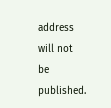address will not be published.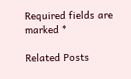Required fields are marked *

Related Posts